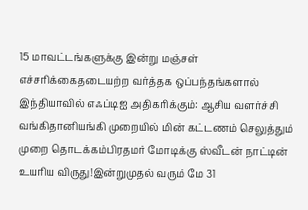15 மாவட்டங்களுக்கு இன்று மஞ்சள் எச்சரிக்கைதடையற்ற வர்த்தக ஒப்பந்தங்களால் இந்தியாவில் எஃப்டிஐ அதிகரிக்கும்: ஆசிய வளர்ச்சி வங்கிதானியங்கி முறையில் மின் கட்டணம் செலுத்தும் முறை தொடக்கம்பிரதமர் மோடிக்கு ஸ்வீடன் நாட்டின் உயரிய விருது!இன்றுமுதல் வரும் மே 31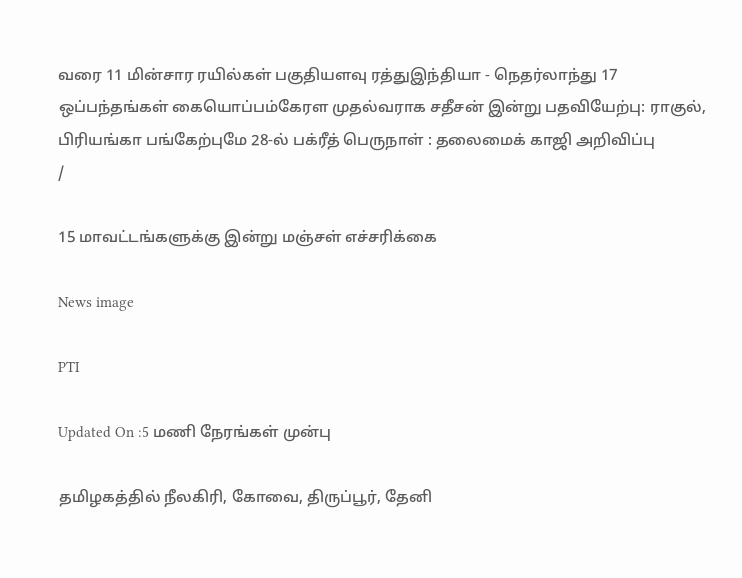வரை 11 மின்சார ரயில்கள் பகுதியளவு ரத்துஇந்தியா - நெதர்லாந்து 17 ஒப்பந்தங்கள் கையொப்பம்கேரள முதல்வராக சதீசன் இன்று பதவியேற்பு: ராகுல், பிரியங்கா பங்கேற்புமே 28-ல் பக்ரீத் பெருநாள் : தலைமைக் காஜி அறிவிப்பு
/

15 மாவட்டங்களுக்கு இன்று மஞ்சள் எச்சரிக்கை

News image

PTI

Updated On :5 மணி நேரங்கள் முன்பு

தமிழகத்தில் நீலகிரி, கோவை, திருப்பூர், தேனி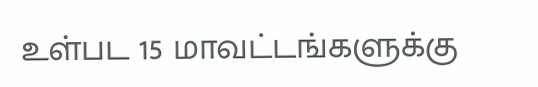உள்பட 15 மாவட்டங்களுக்கு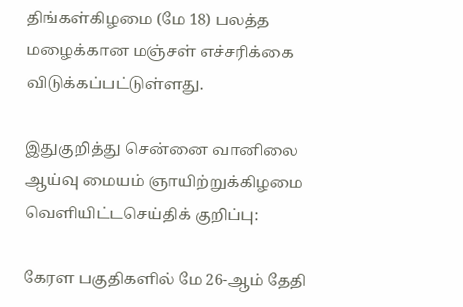திங்கள்கிழமை (மே 18) பலத்த மழைக்கான மஞ்சள் எச்சரிக்கை விடுக்கப்பட்டுள்ளது.

இதுகுறித்து சென்னை வானிலை ஆய்வு மையம் ஞாயிற்றுக்கிழமை வெளியிட்டசெய்திக் குறிப்பு:

கேரள பகுதிகளில் மே 26-ஆம் தேதி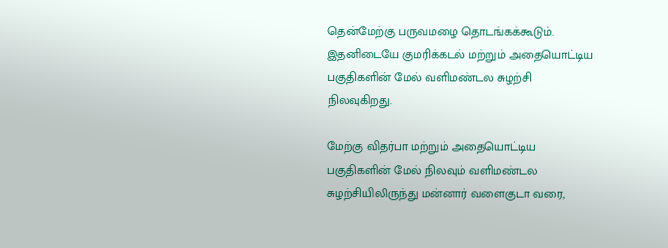தென்மேற்கு பருவமழை தொடங்கக்கூடும். இதனிடையே குமரிக்கடல் மற்றும் அதையொட்டிய பகுதிகளின் மேல் வளிமண்டல சுழற்சி நிலவுகிறது.

மேற்கு விதர்பா மற்றும் அதையொட்டிய பகுதிகளின் மேல் நிலவும் வளிமண்டல சுழற்சியிலிருந்து மன்னார் வளைகுடா வரை,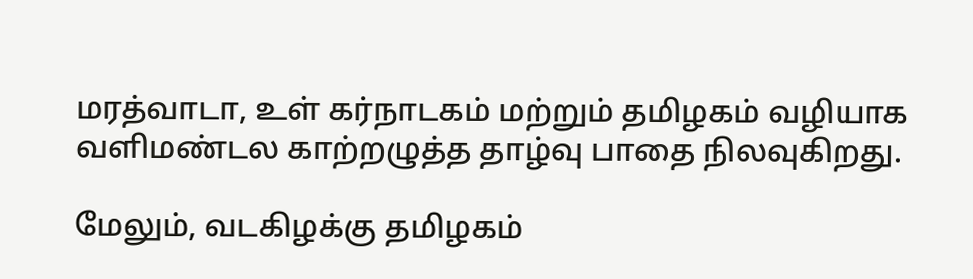மரத்வாடா, உள் கர்நாடகம் மற்றும் தமிழகம் வழியாக வளிமண்டல காற்றழுத்த தாழ்வு பாதை நிலவுகிறது.

மேலும், வடகிழக்கு தமிழகம்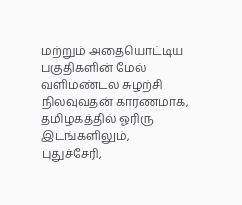மற்றும் அதையொட்டிய பகுதிகளின் மேல் வளிமண்டல சுழற்சி நிலவுவதன் காரணமாக, தமிழகத்தில் ஓரிரு இடங்களிலும், புதுச்சேரி,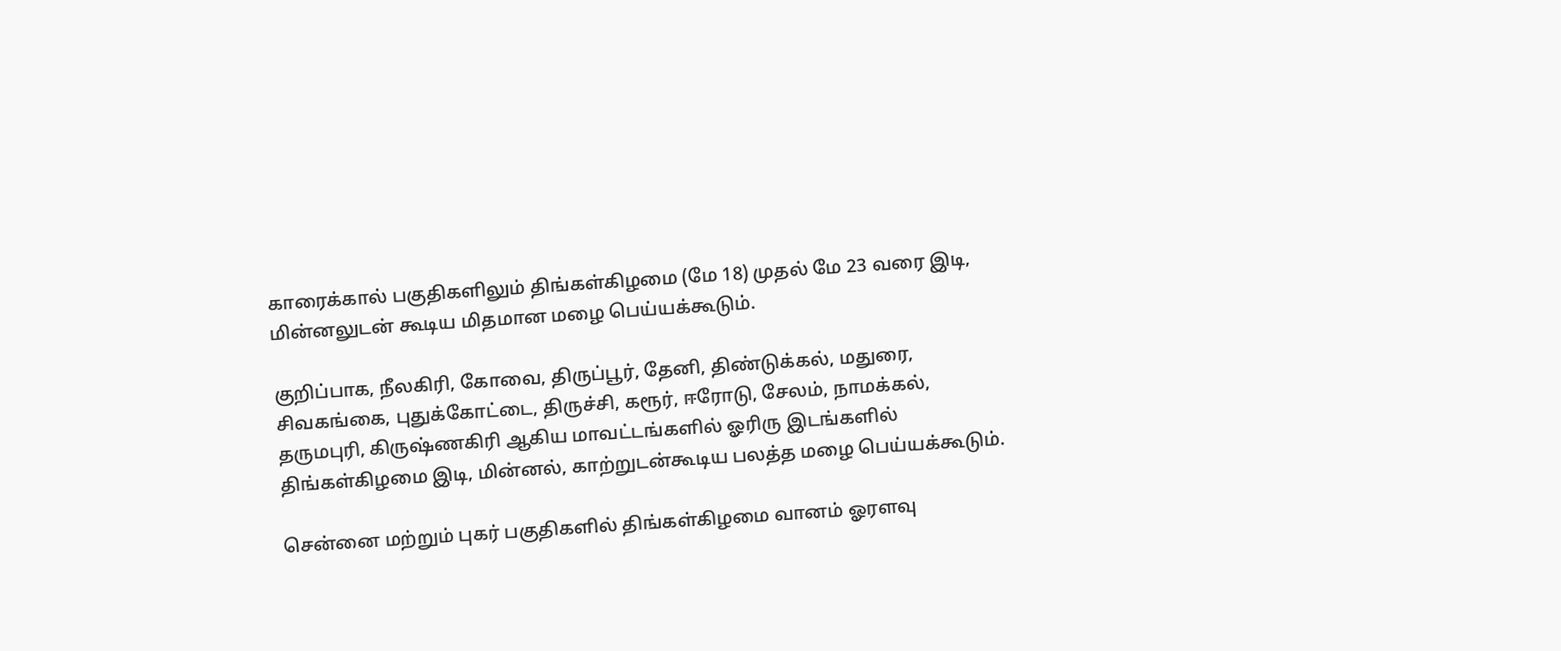காரைக்கால் பகுதிகளிலும் திங்கள்கிழமை (மே 18) முதல் மே 23 வரை இடி, மின்னலுடன் கூடிய மிதமான மழை பெய்யக்கூடும்.

குறிப்பாக, நீலகிரி, கோவை, திருப்பூர், தேனி, திண்டுக்கல், மதுரை, சிவகங்கை, புதுக்கோட்டை, திருச்சி, கரூர், ஈரோடு, சேலம், நாமக்கல், தருமபுரி, கிருஷ்ணகிரி ஆகிய மாவட்டங்களில் ஓரிரு இடங்களில் திங்கள்கிழமை இடி, மின்னல், காற்றுடன்கூடிய பலத்த மழை பெய்யக்கூடும்.

சென்னை மற்றும் புகர் பகுதிகளில் திங்கள்கிழமை வானம் ஓரளவு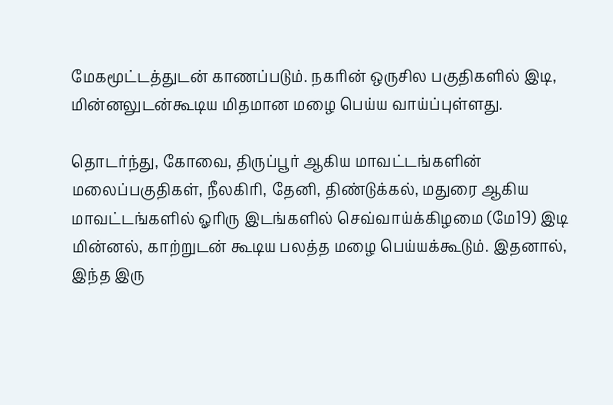மேகமூட்டத்துடன் காணப்படும். நகரின் ஒருசில பகுதிகளில் இடி, மின்னலுடன்கூடிய மிதமான மழை பெய்ய வாய்ப்புள்ளது.

தொடர்ந்து, கோவை, திருப்பூர் ஆகிய மாவட்டங்களின் மலைப்பகுதிகள், நீலகிரி, தேனி, திண்டுக்கல், மதுரை ஆகிய மாவட்டங்களில் ஓரிரு இடங்களில் செவ்வாய்க்கிழமை (மே19) இடி மின்னல், காற்றுடன் கூடிய பலத்த மழை பெய்யக்கூடும். இதனால், இந்த இரு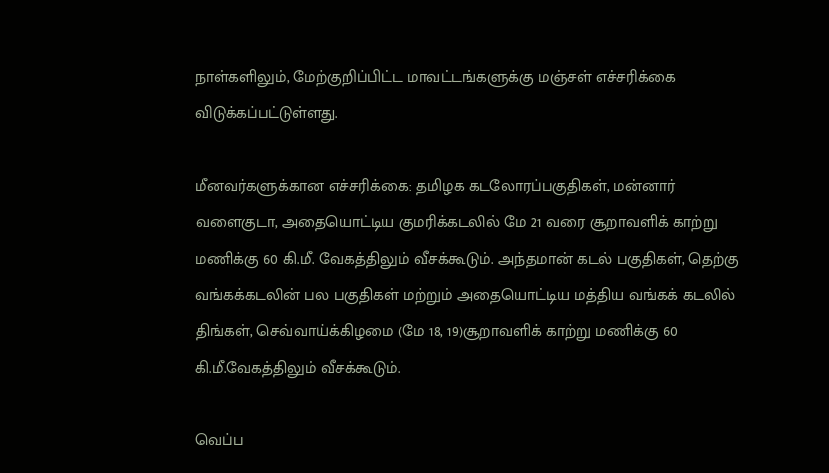நாள்களிலும், மேற்குறிப்பிட்ட மாவட்டங்களுக்கு மஞ்சள் எச்சரிக்கை விடுக்கப்பட்டுள்ளது.

மீனவர்களுக்கான எச்சரிக்கை: தமிழக கடலோரப்பகுதிகள், மன்னார் வளைகுடா, அதையொட்டிய குமரிக்கடலில் மே 21 வரை சூறாவளிக் காற்று மணிக்கு 60 கி.மீ. வேகத்திலும் வீசக்கூடும். அந்தமான் கடல் பகுதிகள், தெற்கு வங்கக்கடலின் பல பகுதிகள் மற்றும் அதையொட்டிய மத்திய வங்கக் கடலில் திங்கள், செவ்வாய்க்கிழமை (மே 18, 19)சூறாவளிக் காற்று மணிக்கு 60 கி.மீ.வேகத்திலும் வீசக்கூடும்.

வெப்ப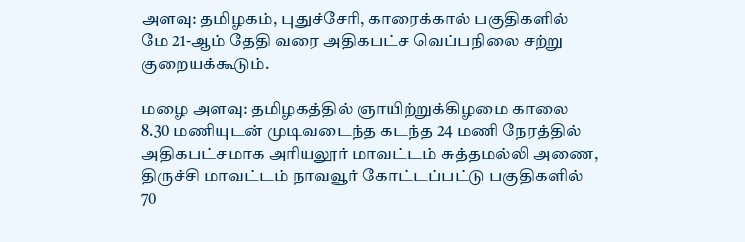அளவு: தமிழகம், புதுச்சேரி, காரைக்கால் பகுதிகளில் மே 21-ஆம் தேதி வரை அதிகபட்ச வெப்பநிலை சற்று குறையக்கூடும்.

மழை அளவு: தமிழகத்தில் ஞாயிற்றுக்கிழமை காலை 8.30 மணியுடன் முடிவடைந்த கடந்த 24 மணி நேரத்தில் அதிகபட்சமாக அரியலூர் மாவட்டம் சுத்தமல்லி அணை, திருச்சி மாவட்டம் நாவவூர் கோட்டப்பட்டு பகுதிகளில் 70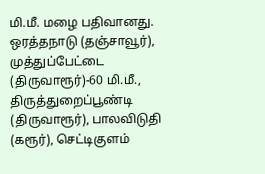மி.மீ. மழை பதிவானது. ஒரத்தநாடு (தஞ்சாவூர்), முத்துப்பேட்டை (திருவாரூர்)-60 மி.மீ., திருத்துறைப்பூண்டி (திருவாரூர்), பாலவிடுதி (கரூர்), செட்டிகுளம்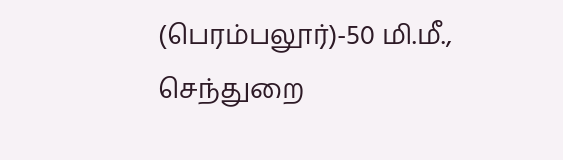(பெரம்பலூர்)-50 மி.மீ., செந்துறை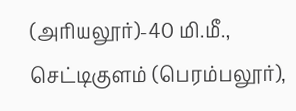(அரியலூர்)-40 மி.மீ., செட்டிகுளம் (பெரம்பலூர்),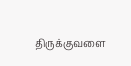திருக்குவளை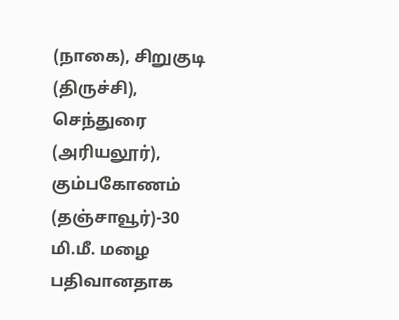(நாகை), சிறுகுடி (திருச்சி), செந்துரை (அரியலூர்), கும்பகோணம் (தஞ்சாவூர்)-30 மி.மீ. மழை பதிவானதாக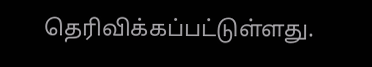தெரிவிக்கப்பட்டுள்ளது.